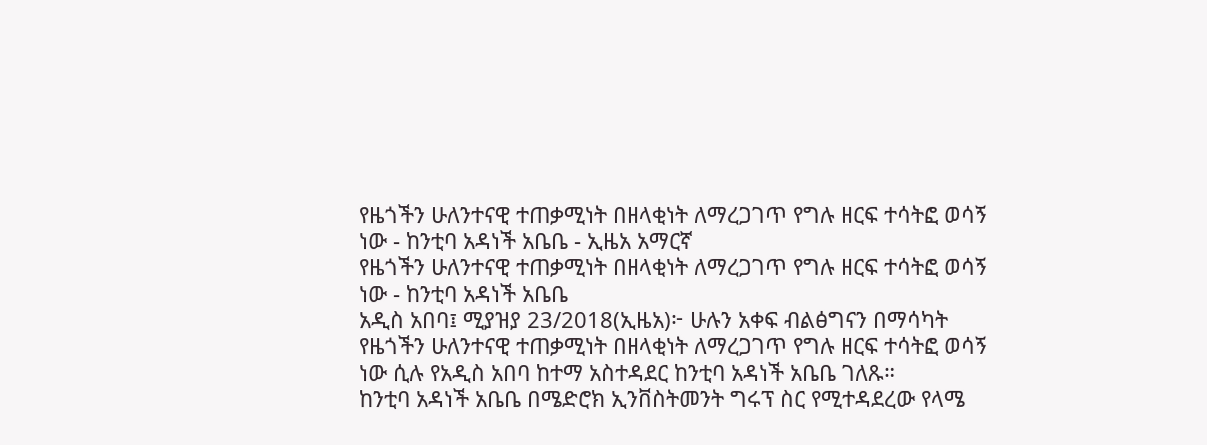የዜጎችን ሁለንተናዊ ተጠቃሚነት በዘላቂነት ለማረጋገጥ የግሉ ዘርፍ ተሳትፎ ወሳኝ ነው - ከንቲባ አዳነች አቤቤ - ኢዜአ አማርኛ
የዜጎችን ሁለንተናዊ ተጠቃሚነት በዘላቂነት ለማረጋገጥ የግሉ ዘርፍ ተሳትፎ ወሳኝ ነው - ከንቲባ አዳነች አቤቤ
አዲስ አበባ፤ ሚያዝያ 23/2018(ኢዜአ)፦ ሁሉን አቀፍ ብልፅግናን በማሳካት የዜጎችን ሁለንተናዊ ተጠቃሚነት በዘላቂነት ለማረጋገጥ የግሉ ዘርፍ ተሳትፎ ወሳኝ ነው ሲሉ የአዲስ አበባ ከተማ አስተዳደር ከንቲባ አዳነች አቤቤ ገለጹ።
ከንቲባ አዳነች አቤቤ በሜድሮክ ኢንቨስትመንት ግሩፕ ስር የሚተዳደረው የላሜ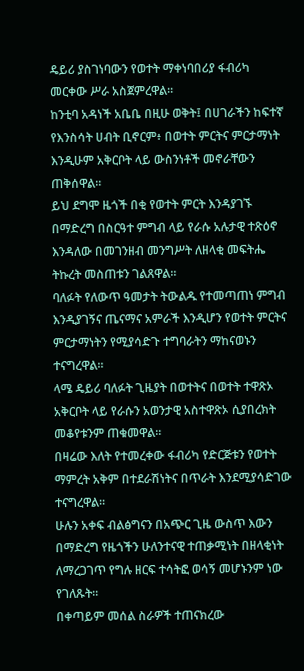ዴይሪ ያስገነባውን የወተት ማቀነባበሪያ ፋብሪካ መርቀው ሥራ አስጀምረዋል።
ከንቲባ አዳነች አቤቤ በዚሁ ወቅት፤ በሀገራችን ከፍተኛ የእንስሳት ሀብት ቢኖርም፥ በወተት ምርትና ምርታማነት እንዲሁም አቅርቦት ላይ ውስንነቶች መኖራቸውን ጠቅሰዋል።
ይህ ደግሞ ዜጎች በቂ የወተት ምርት እንዳያገኙ በማድረግ በስርዓተ ምግብ ላይ የራሱ አሉታዊ ተጽዕኖ እንዳለው በመገንዘብ መንግሥት ለዘላቂ መፍትሔ ትኩረት መስጠቱን ገልጸዋል።
ባለፉት የለውጥ ዓመታት ትውልዱ የተመጣጠነ ምግብ እንዲያገኝና ጤናማና አምራች እንዲሆን የወተት ምርትና ምርታማነትን የሚያሳድጉ ተግባራትን ማከናወኑን ተናግረዋል።
ላሜ ዴይሪ ባለፉት ጊዜያት በወተትና በወተት ተዋጽኦ አቅርቦት ላይ የራሱን አወንታዊ አስተዋጽኦ ሲያበረክት መቆየቱንም ጠቁመዋል።
በዛሬው እለት የተመረቀው ፋብሪካ የድርጅቱን የወተት ማምረት አቅም በተደራሽነትና በጥራት እንደሚያሳድገው ተናግረዋል።
ሁሉን አቀፍ ብልፅግናን በአጭር ጊዜ ውስጥ እውን በማድረግ የዜጎችን ሁለንተናዊ ተጠቃሚነት በዘላቂነት ለማረጋገጥ የግሉ ዘርፍ ተሳትፎ ወሳኝ መሆኑንም ነው የገለጹት።
በቀጣይም መሰል ስራዎች ተጠናክረው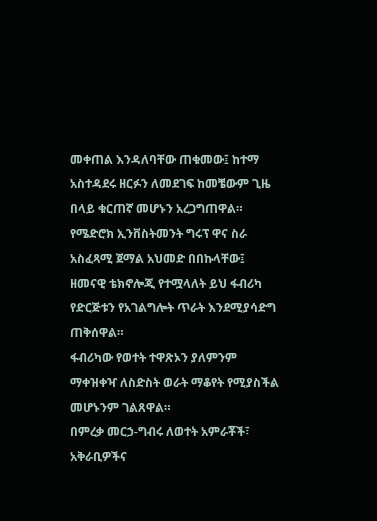መቀጠል እንዳለባቸው ጠቁመው፤ ከተማ አስተዳደሩ ዘርፉን ለመደገፍ ከመቼውም ጊዜ በላይ ቁርጠኛ መሆኑን አረጋግጠዋል።
የሜድሮክ ኢንቨስትመንት ግሩፕ ዋና ስራ አስፈጻሚ ጀማል አህመድ በበኩላቸው፤ ዘመናዊ ቴክኖሎጂ የተሟላለት ይህ ፋብሪካ የድርጅቱን የአገልግሎት ጥራት እንደሚያሳድግ ጠቅሰዋል።
ፋብሪካው የወተት ተዋጽኦን ያለምንም ማቀዝቀዣ ለስድስት ወራት ማቆየት የሚያስችል መሆኑንም ገልጸዋል።
በምረቃ መርኃ-ግብሩ ለወተት አምራቾች፣ አቅራቢዎችና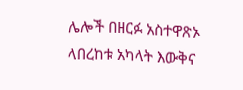ሌሎች በዘርፉ አስተዋጽኦ ላበረከቱ አካላት እውቅና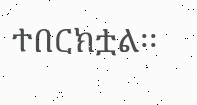ተበርክቷል፡፡